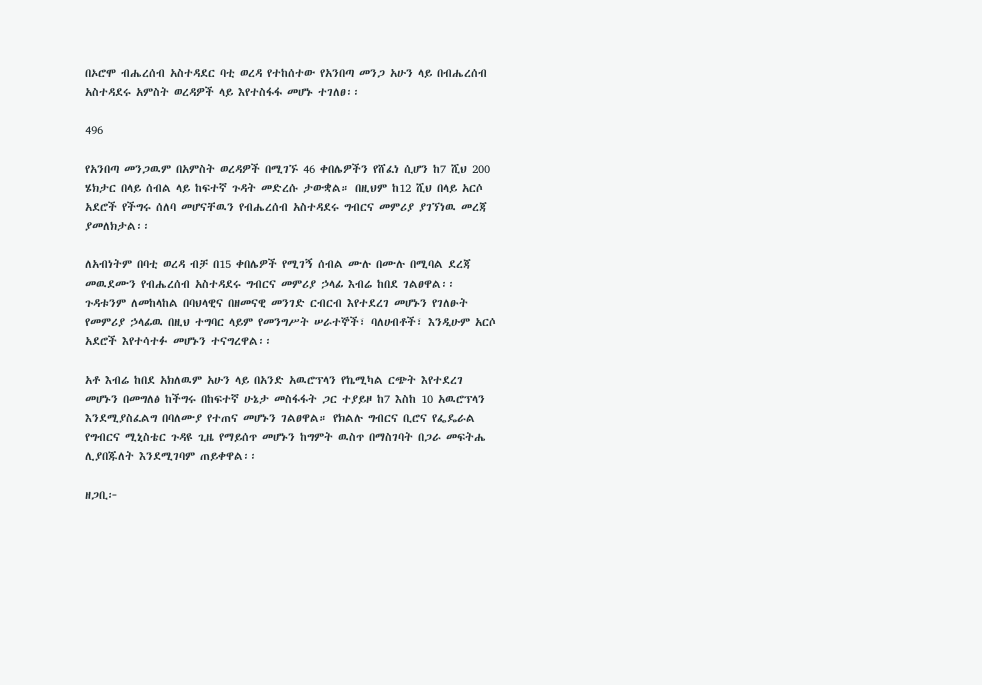በኦሮሞ ብሔረሰብ አስተዳደር ባቲ ወረዳ የተከሰተው የአንበጣ መንጋ አሁን ላይ በብሔረሰብ አስተዳደሩ አምስት ወረዳዎች ላይ እየተስፋፋ መሆኑ ተገለፀ፡፡

496

የአንበጣ መንጋዉም በአምስት ወረዳዎች በሚገኙ 46 ቀበሌዎችን የሸፈነ ሲሆን ከ7 ሺህ 200 ሄክታር በላይ ሰብል ላይ ከፍተኛ ጉዳት መድረሱ ታውቋል። በዚህም ከ12 ሺህ በላይ አርሶ አደሮች የችግሩ ሰለባ መሆናቸዉን የብሔረሰብ አስተዳደሩ ግብርና መምሪያ ያገኘነዉ መረጃ ያመለክታል፡፡

ለአብነትም በባቲ ወረዳ ብቻ በ15 ቀበሌዎች የሚገኝ ሰብል ሙሉ በሙሉ በሚባል ደረጃ መዉደሙን የብሔረሰብ አስተዳደሩ ግብርና መምሪያ ኃላፊ እብሬ ከበደ ገልፀዋል፡፡
ጉዳቱንም ለመከላከል በባህላዊና በዘመናዊ መንገድ ርብርብ እየተደረገ መሆኑን የገለፁት የመምሪያ ኃላፊዉ በዚህ ተግባር ላይም የመንግሥት ሠራተኞች፣ ባለሀብቶች፣ እንዲሁም አርሶ አደሮች እየተሳተፉ መሆኑን ተናግረዋል፡፡

አቶ እብሬ ከበደ አክለዉም አሁን ላይ በአንድ አዉሮፕላን የኬሚካል ርጭት እየተደረገ መሆኑን በመግለፅ ከችግሩ በከፍተኛ ሁኔታ መስፋፋት ጋር ተያይዞ ከ7 እስከ 10 አዉሮፕላን እንደሚያስፈልግ በባለሙያ የተጠና መሆኑን ገልፀዋል። የክልሉ ግብርና ቢሮና የፌዴራል የግብርና ሚኒስቴር ጉዳዩ ጊዜ የማይሰጥ መሆኑን ከግምት ዉስጥ በማስገባት በጋራ መፍትሔ ሊያበጁለት እንደሚገባም ጠይቀዋል፡፡

ዘጋቢ፦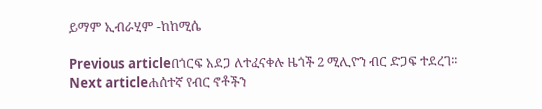ይማም ኢብራሂም -ከከሚሴ

Previous articleበጎርፍ አደጋ ለተፈናቀሉ ዜጎች 2 ሚሊዮን ብር ድጋፍ ተደረገ፡፡
Next articleሐሰተኛ የብር ኖቶችን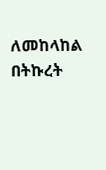ለመከላከል በትኩረት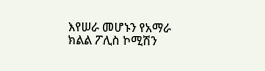እየሠራ መሆኑን የአማራ ክልል ፖሊስ ኮሚሽን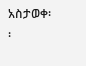አስታወቀ፡፡